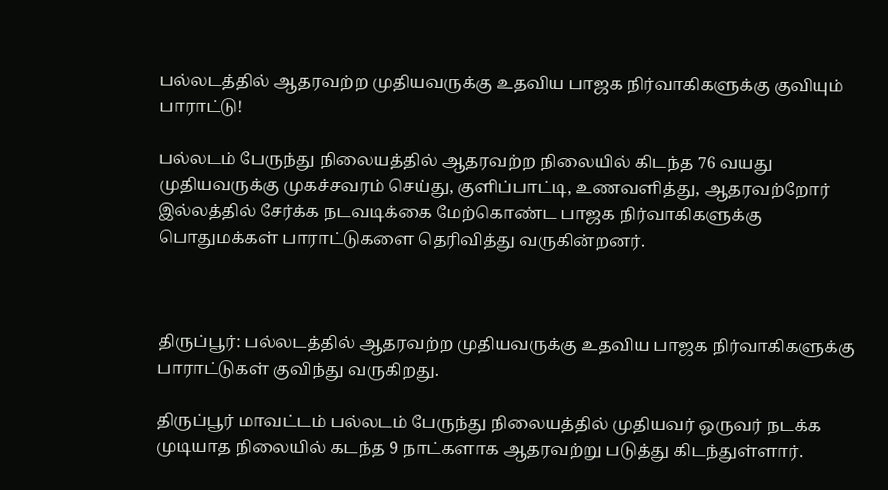பல்லடத்தில் ஆதரவற்ற முதியவருக்கு உதவிய பாஜக நிர்வாகிகளுக்கு குவியும் பாராட்டு!

பல்லடம் பேருந்து நிலையத்தில் ஆதரவற்ற நிலையில் கிடந்த 76 வயது முதியவருக்கு முகச்சவரம் செய்து, குளிப்பாட்டி, உணவளித்து, ஆதரவற்றோர் இல்லத்தில் சேர்க்க நடவடிக்கை மேற்கொண்ட பாஜக நிர்வாகிகளுக்கு பொதுமக்கள் பாராட்டுகளை தெரிவித்து வருகின்றனர்.



திருப்பூர்: பல்லடத்தில் ஆதரவற்ற முதியவருக்கு உதவிய பாஜக நிர்வாகிகளுக்கு பாராட்டுகள் குவிந்து வருகிறது.

திருப்பூர் மாவட்டம் பல்லடம் பேருந்து நிலையத்தில் முதியவர் ஒருவர் நடக்க முடியாத நிலையில் கடந்த 9 நாட்களாக ஆதரவற்று படுத்து கிடந்துள்ளார்.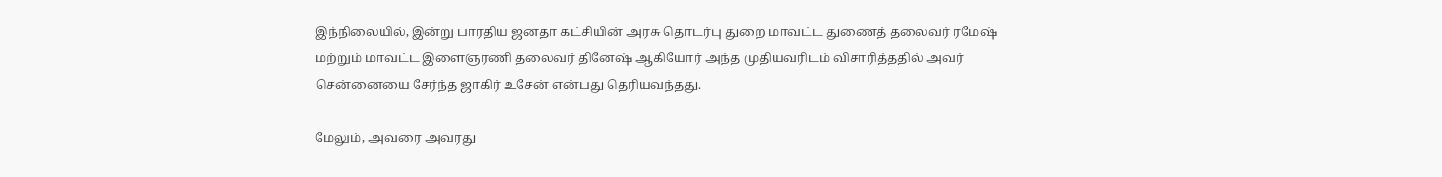இந்நிலையில், இன்று பாரதிய ஜனதா கட்சியின் அரசு தொடர்பு துறை மாவட்ட துணைத் தலைவர் ரமேஷ் மற்றும் மாவட்ட இளைஞரணி தலைவர் தினேஷ் ஆகியோர் அந்த முதியவரிடம் விசாரித்ததில் அவர் சென்னையை சேர்ந்த ஜாகிர் உசேன் என்பது தெரியவந்தது.

மேலும், அவரை அவரது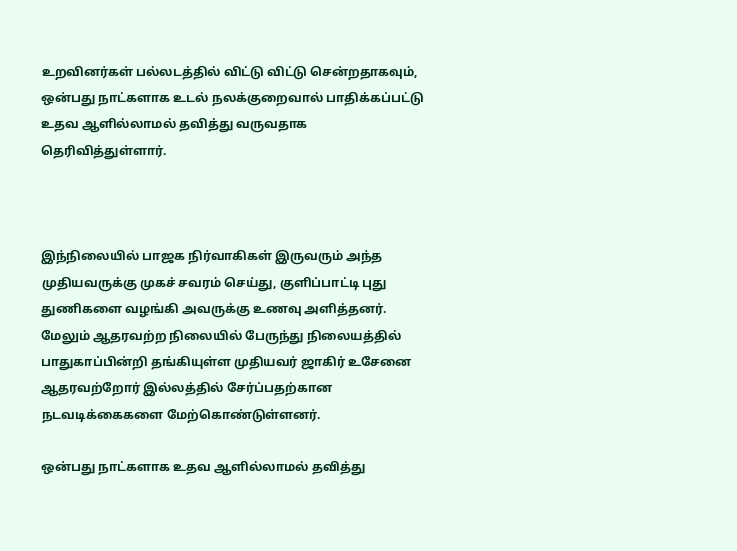உறவினர்கள் பல்லடத்தில் விட்டு விட்டு சென்றதாகவும், ஒன்பது நாட்களாக உடல் நலக்குறைவால் பாதிக்கப்பட்டு உதவ ஆளில்லாமல் தவித்து வருவதாக தெரிவித்துள்ளார்.



இந்நிலையில் பாஜக நிர்வாகிகள் இருவரும் அந்த முதியவருக்கு முகச் சவரம் செய்து, குளிப்பாட்டி புது துணிகளை வழங்கி அவருக்கு உணவு அளித்தனர். மேலும் ஆதரவற்ற நிலையில் பேருந்து நிலையத்தில் பாதுகாப்பின்றி தங்கியுள்ள முதியவர் ஜாகிர் உசேனை ஆதரவற்றோர் இல்லத்தில் சேர்ப்பதற்கான நடவடிக்கைகளை மேற்கொண்டுள்ளனர்.

ஒன்பது நாட்களாக உதவ ஆளில்லாமல் தவித்து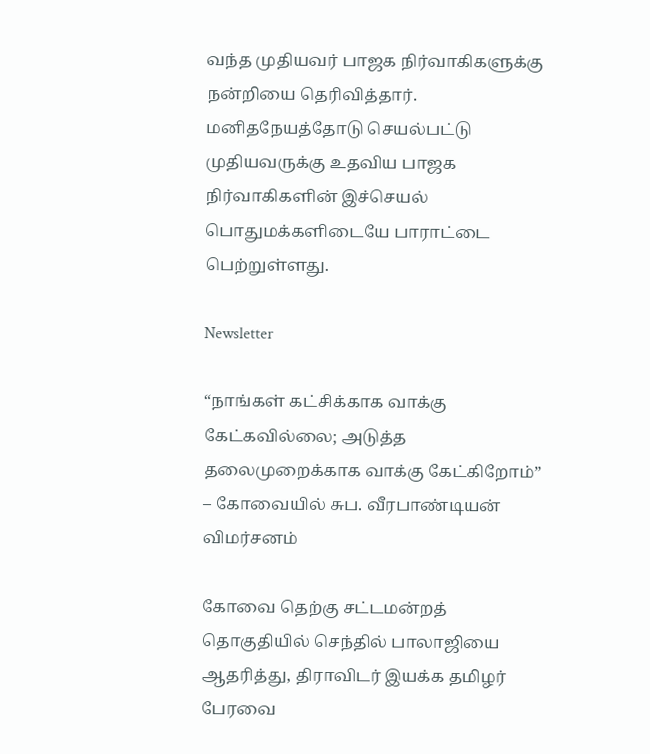வந்த முதியவர் பாஜக நிர்வாகிகளுக்கு நன்றியை தெரிவித்தார். மனிதநேயத்தோடு செயல்பட்டு முதியவருக்கு உதவிய பாஜக நிர்வாகிகளின் இச்செயல் பொதுமக்களிடையே பாராட்டை பெற்றுள்ளது.

Newsletter

“நாங்கள் கட்சிக்காக வாக்கு கேட்கவில்லை; அடுத்த தலைமுறைக்காக வாக்கு கேட்கிறோம்” – கோவையில் சுப. வீரபாண்டியன் விமர்சனம்

கோவை தெற்கு சட்டமன்றத் தொகுதியில் செந்தில் பாலாஜியை ஆதரித்து, திராவிடர் இயக்க தமிழர் பேரவை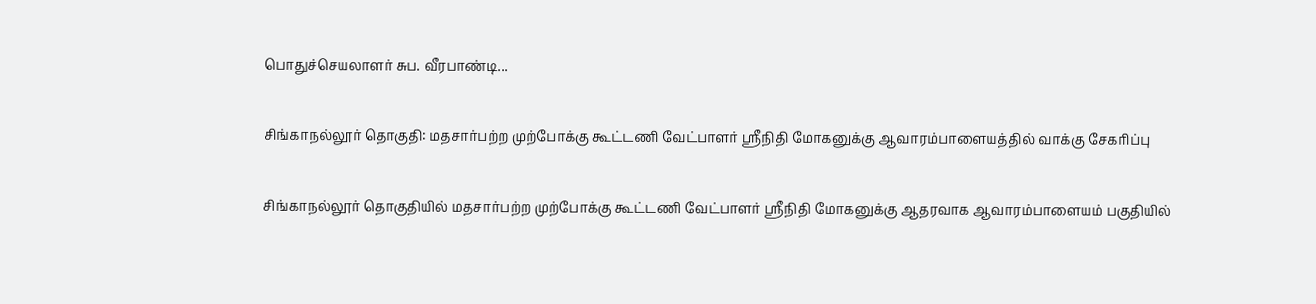பொதுச்செயலாளர் சுப. வீரபாண்டி...

சிங்காநல்லூர் தொகுதி: மதசார்பற்ற முற்போக்கு கூட்டணி வேட்பாளர் ஸ்ரீநிதி மோகனுக்கு ஆவாரம்பாளையத்தில் வாக்கு சேகரிப்பு

சிங்காநல்லூர் தொகுதியில் மதசார்பற்ற முற்போக்கு கூட்டணி வேட்பாளர் ஸ்ரீநிதி மோகனுக்கு ஆதரவாக ஆவாரம்பாளையம் பகுதியில்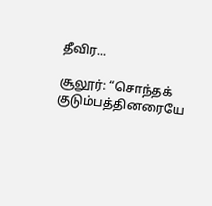தீவிர...

சூலூர்: “சொந்தக் குடும்பத்தினரையே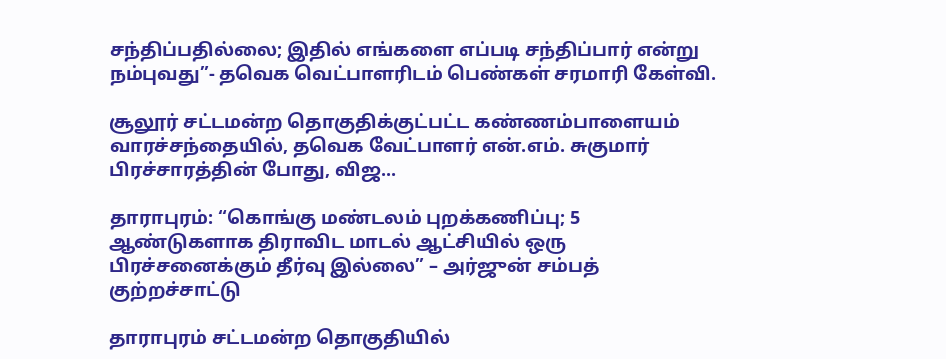சந்திப்பதில்லை; இதில் எங்களை எப்படி சந்திப்பார் என்று நம்புவது”- தவெக வெட்பாளரிடம் பெண்கள் சரமாரி கேள்வி.

சூலூர் சட்டமன்ற தொகுதிக்குட்பட்ட கண்ணம்பாளையம் வாரச்சந்தையில், தவெக வேட்பாளர் என்.எம். சுகுமார் பிரச்சாரத்தின் போது, விஜ...

தாராபுரம்: “கொங்கு மண்டலம் புறக்கணிப்பு; 5 ஆண்டுகளாக திராவிட மாடல் ஆட்சியில் ஒரு பிரச்சனைக்கும் தீர்வு இல்லை” – அர்ஜுன் சம்பத் குற்றச்சாட்டு

தாராபுரம் சட்டமன்ற தொகுதியில்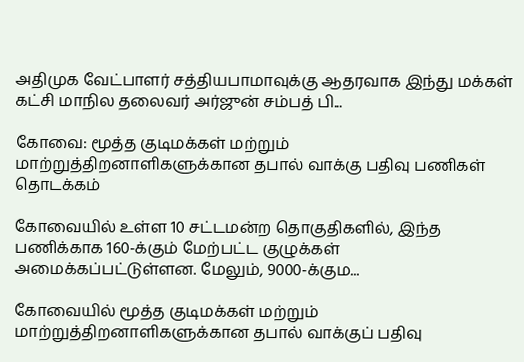அதிமுக வேட்பாளர் சத்தியபாமாவுக்கு ஆதரவாக இந்து மக்கள் கட்சி மாநில தலைவர் அர்ஜுன் சம்பத் பி...

கோவை: மூத்த குடிமக்கள் மற்றும் மாற்றுத்திறனாளிகளுக்கான தபால் வாக்கு பதிவு பணிகள் தொடக்கம்

கோவையில் உள்ள 10 சட்டமன்ற தொகுதிகளில், இந்த பணிக்காக 160-க்கும் மேற்பட்ட குழுக்கள் அமைக்கப்பட்டுள்ளன. மேலும், 9000-க்கும...

கோவையில் மூத்த குடிமக்கள் மற்றும் மாற்றுத்திறனாளிகளுக்கான தபால் வாக்குப் பதிவு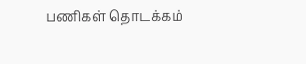பணிகள் தொடக்கம்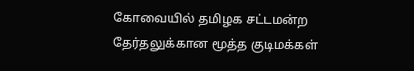கோவையில் தமிழக சட்டமன்ற தேர்தலுக்கான மூத்த குடிமக்கள்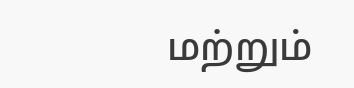மற்றும்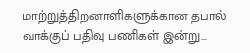மாற்றுத்திறனாளிகளுக்கான தபால் வாக்குப் பதிவு பணிகள் இன்று...